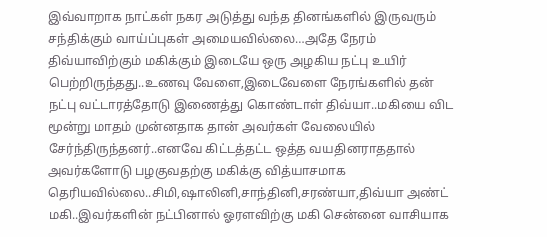இவ்வாறாக நாட்கள் நகர அடுத்து வந்த தினங்களில் இருவரும் சந்திக்கும் வாய்ப்புகள் அமையவில்லை…அதே நேரம் திவ்யாவிற்கும் மகிக்கும் இடையே ஒரு அழகிய நட்பு உயிர் பெற்றிருந்தது..உணவு வேளை,இடைவேளை நேரங்களில் தன் நட்பு வட்டாரத்தோடு இணைத்து கொண்டாள் திவ்யா..மகியை விட மூன்று மாதம் முன்னதாக தான் அவர்கள் வேலையில் சேர்ந்திருந்தனர்..எனவே கிட்டத்தட்ட ஒத்த வயதினராததால் அவர்களோடு பழகுவதற்கு மகிக்கு வித்யாசமாக தெரியவில்லை..சிமி,ஷாலினி,சாந்தினி,சரண்யா,திவ்யா அண்ட் மகி..இவர்களின் நட்பினால் ஓரளவிற்கு மகி சென்னை வாசியாக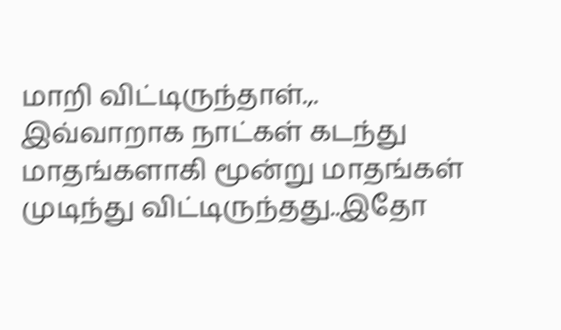மாறி விட்டிருந்தாள்.,.
இவ்வாறாக நாட்கள் கடந்து மாதங்களாகி மூன்று மாதங்கள் முடிந்து விட்டிருந்தது..இதோ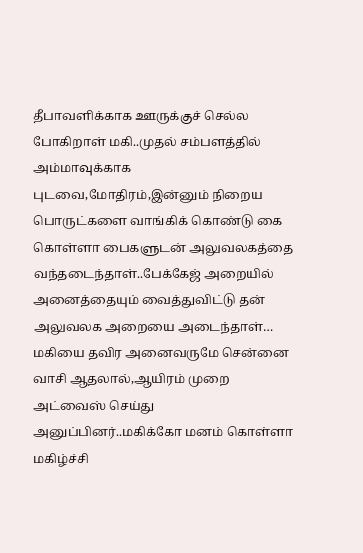தீபாவளிக்காக ஊருக்குச் செல்ல போகிறாள் மகி..முதல் சம்பளத்தில் அம்மாவுக்காக புடவை,மோதிரம்,இன்னும் நிறைய பொருட்களை வாங்கிக் கொண்டு கை கொள்ளா பைகளுடன் அலுவலகத்தை வந்தடைந்தாள்..பேக்கேஜ் அறையில் அனைத்தையும் வைத்துவிட்டு தன் அலுவலக அறையை அடைந்தாள்…
மகியை தவிர அனைவருமே சென்னை வாசி ஆதலால்,ஆயிரம் முறை அட்வைஸ் செய்து அனுப்பினர்..மகிக்கோ மனம் கொள்ளா மகிழ்ச்சி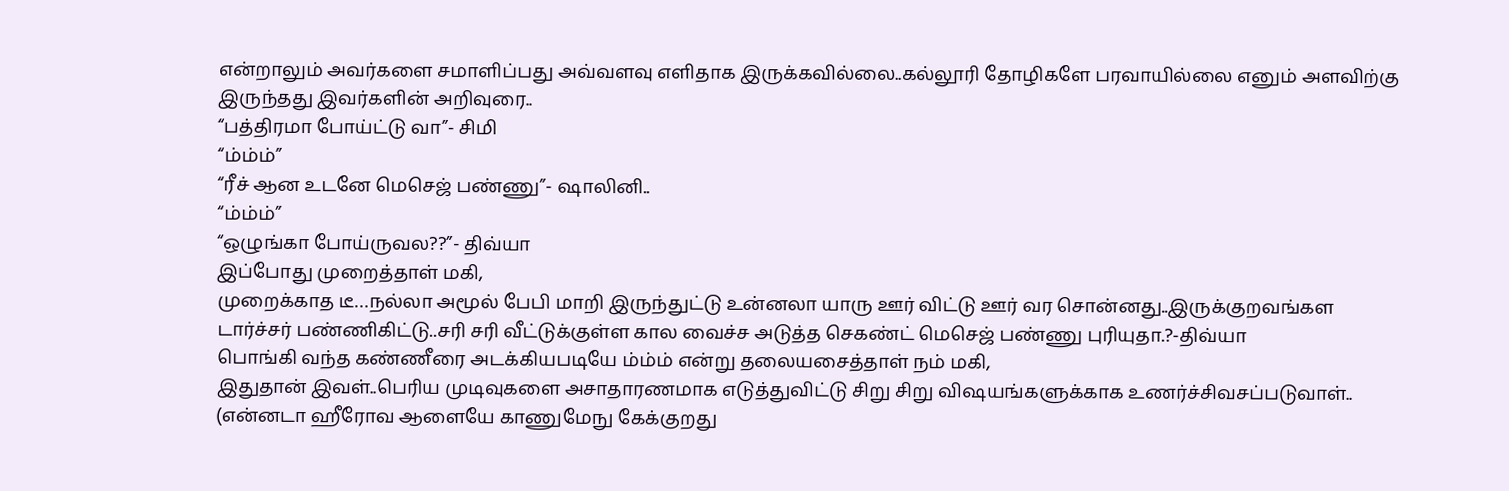என்றாலும் அவர்களை சமாளிப்பது அவ்வளவு எளிதாக இருக்கவில்லை..கல்லூரி தோழிகளே பரவாயில்லை எனும் அளவிற்கு இருந்தது இவர்களின் அறிவுரை..
“பத்திரமா போய்ட்டு வா”- சிமி
“ம்ம்ம்”
“ரீச் ஆன உடனே மெசெஜ் பண்ணு”- ஷாலினி..
“ம்ம்ம்”
“ஒழுங்கா போய்ருவல??”- திவ்யா
இப்போது முறைத்தாள் மகி,
முறைக்காத டீ…நல்லா அமூல் பேபி மாறி இருந்துட்டு உன்னலா யாரு ஊர் விட்டு ஊர் வர சொன்னது..இருக்குறவங்கள டார்ச்சர் பண்ணிகிட்டு..சரி சரி வீட்டுக்குள்ள கால வைச்ச அடுத்த செகண்ட் மெசெஜ் பண்ணு புரியுதா.?-திவ்யா
பொங்கி வந்த கண்ணீரை அடக்கியபடியே ம்ம்ம் என்று தலையசைத்தாள் நம் மகி,
இதுதான் இவள்..பெரிய முடிவுகளை அசாதாரணமாக எடுத்துவிட்டு சிறு சிறு விஷயங்களுக்காக உணர்ச்சிவசப்படுவாள்..
(என்னடா ஹீரோவ ஆளையே காணுமேநு கேக்குறது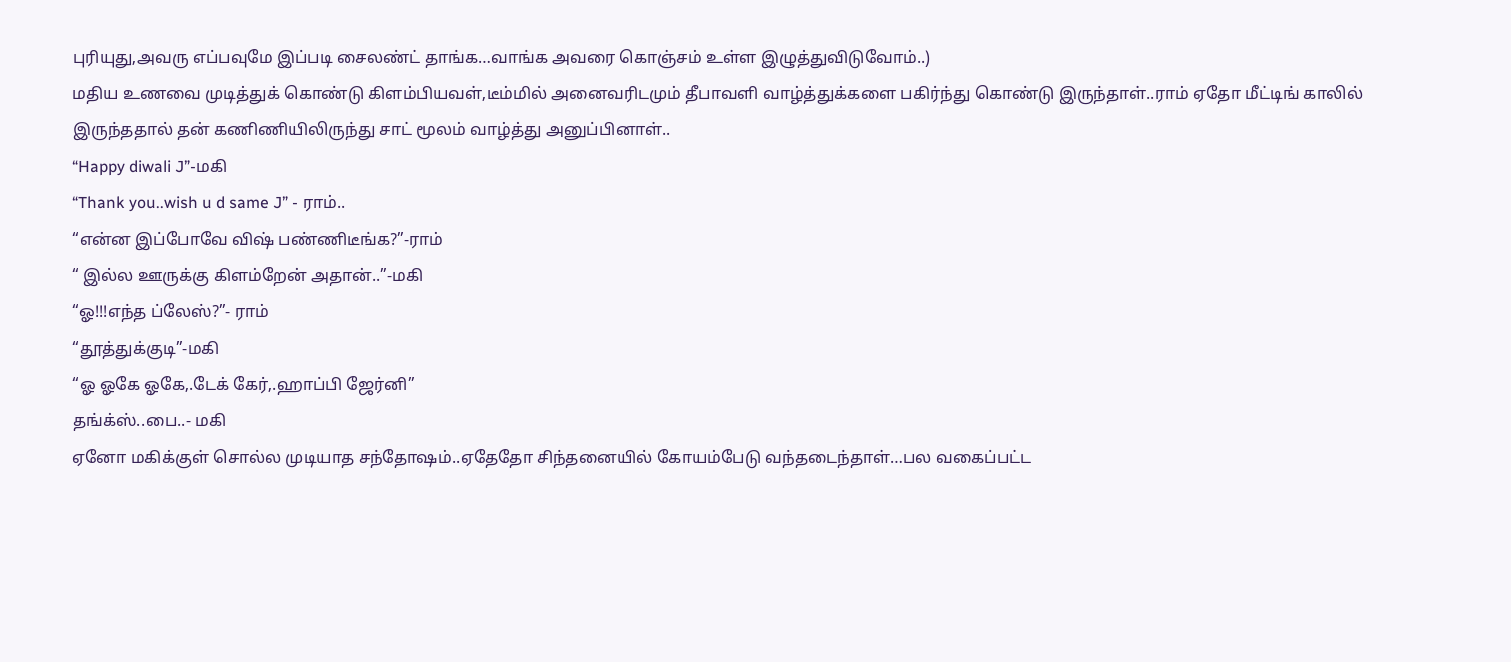புரியுது,அவரு எப்பவுமே இப்படி சைலண்ட் தாங்க…வாங்க அவரை கொஞ்சம் உள்ள இழுத்துவிடுவோம்..)
மதிய உணவை முடித்துக் கொண்டு கிளம்பியவள்,டீம்மில் அனைவரிடமும் தீபாவளி வாழ்த்துக்களை பகிர்ந்து கொண்டு இருந்தாள்..ராம் ஏதோ மீட்டிங் காலில் இருந்ததால் தன் கணிணியிலிருந்து சாட் மூலம் வாழ்த்து அனுப்பினாள்..
“Happy diwali J”-மகி
“Thank you..wish u d same J” - ராம்..
“என்ன இப்போவே விஷ் பண்ணிடீங்க?”-ராம்
“ இல்ல ஊருக்கு கிளம்றேன் அதான்..”-மகி
“ஓ!!!எந்த ப்லேஸ்?”- ராம்
“தூத்துக்குடி”-மகி
“ஓ ஓகே ஓகே,.டேக் கேர்,.ஹாப்பி ஜேர்னி”
தங்க்ஸ்..பை..- மகி
ஏனோ மகிக்குள் சொல்ல முடியாத சந்தோஷம்..ஏதேதோ சிந்தனையில் கோயம்பேடு வந்தடைந்தாள்…பல வகைப்பட்ட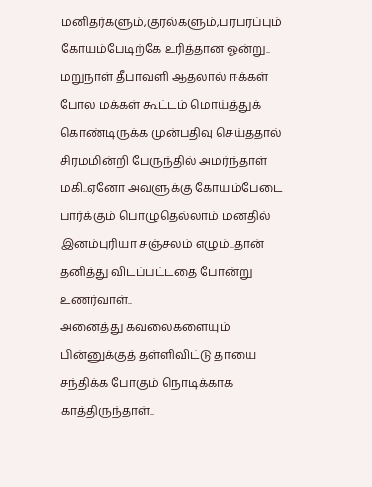மனிதர்களும்,குரல்களும்,பரபரப்பும் கோயம்பேடிற்கே உரித்தான ஓன்று..
மறுநாள் தீபாவளி ஆதலால் ஈக்கள் போல மக்கள் கூட்டம் மொய்த்துக் கொண்டிருக்க முன்பதிவு செய்ததால் சிரமமின்றி பேருந்தில் அமர்ந்தாள் மகி..ஏனோ அவளுக்கு கோயம்பேடை பார்க்கும் பொழுதெல்லாம் மனதில் இனம்புரியா சஞ்சலம் எழும்..தான் தனித்து விடப்பட்டதை போன்று உணர்வாள்..
அனைத்து கவலைகளையும் பின்னுக்குத் தள்ளிவிட்டு தாயை சந்திக்க போகும் நொடிக்காக காத்திருந்தாள்..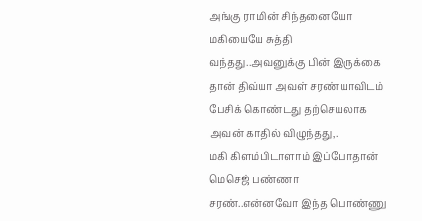அங்கு ராமின் சிந்தனையோ மகியையே சுத்தி வந்தது..அவனுக்கு பின் இருக்கை தான் திவ்யா அவள் சரண்யாவிடம் பேசிக் கொண்டது தற்செயலாக அவன் காதில் விழுந்தது,.
மகி கிளம்பிடாளாம் இப்போதான் மெசெஜ் பண்ணா சரண்..என்னவோ இந்த பொண்ணு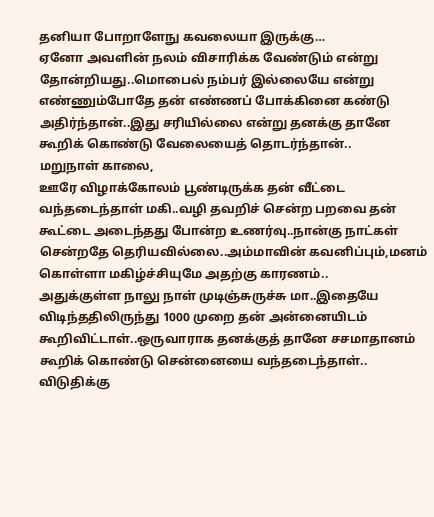தனியா போறாளேநு கவலையா இருக்கு…
ஏனோ அவளின் நலம் விசாரிக்க வேண்டும் என்று தோன்றியது..மொபைல் நம்பர் இல்லையே என்று எண்ணும்போதே தன் எண்ணப் போக்கினை கண்டு அதிர்ந்தான்..இது சரியில்லை என்று தனக்கு தானே கூறிக் கொண்டு வேலையைத் தொடர்ந்தான்..
மறுநாள் காலை,
ஊரே விழாக்கோலம் பூண்டிருக்க தன் வீட்டை வந்தடைந்தாள் மகி..வழி தவறிச் சென்ற பறவை தன் கூட்டை அடைந்தது போன்ற உணர்வு..நான்கு நாட்கள் சென்றதே தெரியவில்லை..அம்மாவின் கவனிப்பும்,மனம் கொள்ளா மகிழ்ச்சியுமே அதற்கு காரணம்..
அதுக்குள்ள நாலு நாள் முடிஞ்சுருச்சு மா..இதையே விடிந்ததிலிருந்து 1000 முறை தன் அன்னையிடம் கூறிவிட்டாள்..ஒருவாராக தனக்குத் தானே சசமாதானம் கூறிக் கொண்டு சென்னையை வந்தடைந்தாள்..
விடுதிக்கு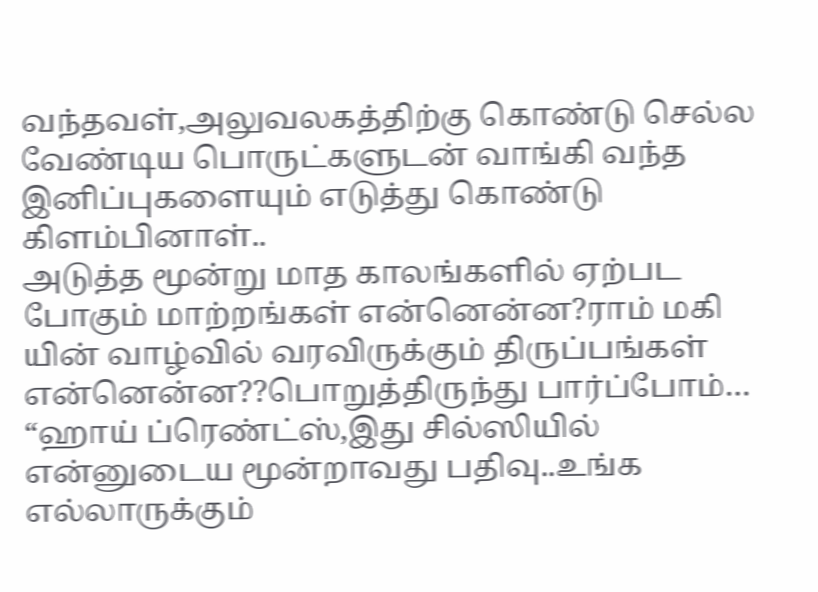வந்தவள்,அலுவலகத்திற்கு கொண்டு செல்ல வேண்டிய பொருட்களுடன் வாங்கி வந்த இனிப்புகளையும் எடுத்து கொண்டு கிளம்பினாள்..
அடுத்த மூன்று மாத காலங்களில் ஏற்பட போகும் மாற்றங்கள் என்னென்ன?ராம் மகி யின் வாழ்வில் வரவிருக்கும் திருப்பங்கள் என்னென்ன??பொறுத்திருந்து பார்ப்போம்…
“ஹாய் ப்ரெண்ட்ஸ்,இது சில்ஸியில் என்னுடைய மூன்றாவது பதிவு..உங்க எல்லாருக்கும்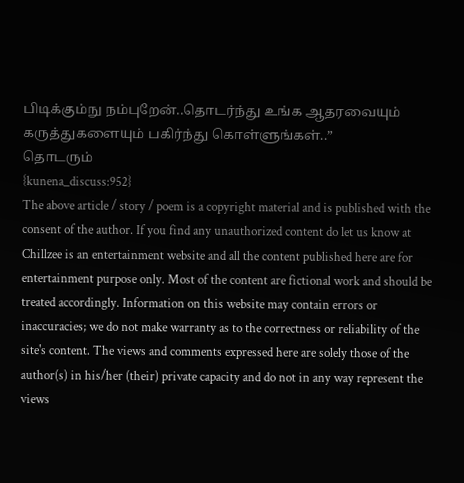பிடிக்கும்நு நம்புறேன்..தொடர்ந்து உங்க ஆதரவையும் கருத்துகளையும் பகிர்ந்து கொள்ளுங்கள்..”
தொடரும்
{kunena_discuss:952}
The above article / story / poem is a copyright material and is published with the consent of the author. If you find any unauthorized content do let us know at
Chillzee is an entertainment website and all the content published here are for entertainment purpose only. Most of the content are fictional work and should be treated accordingly. Information on this website may contain errors or inaccuracies; we do not make warranty as to the correctness or reliability of the site's content. The views and comments expressed here are solely those of the author(s) in his/her (their) private capacity and do not in any way represent the views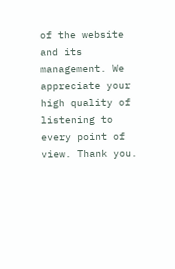of the website and its management. We appreciate your high quality of listening to every point of view. Thank you.